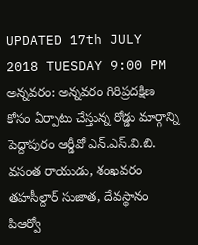UPDATED 17th JULY 2018 TUESDAY 9:00 PM
అన్నవరం: అన్నవరం గిరిప్రదక్షిణ కోసం ఏర్పాటు చేస్తున్న రోడ్డు మార్గాన్ని పెద్దాపురం ఆర్డీవో ఎన్.ఎస్.వి.బి. వసంత రాయుడు, శంఖవరం తహసీల్దార్ సుజాత, దేవస్థానం పిఆర్వో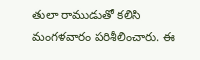తులా రాముడుతో కలిసి మంగళవారం పరిశీలించారు. ఈ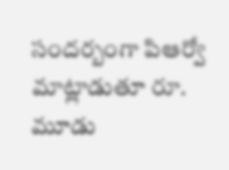సందర్బంగా పిఆర్వో మాట్లాడుతూ రూ. మూడు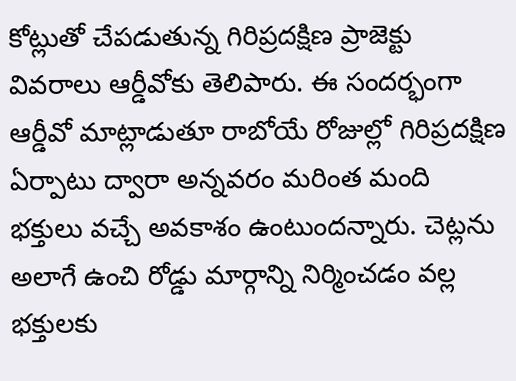కోట్లుతో చేపడుతున్న గిరిప్రదక్షిణ ప్రాజెక్టు వివరాలు ఆర్డీవోకు తెలిపారు. ఈ సందర్భంగా ఆర్డీవో మాట్లాడుతూ రాబోయే రోజుల్లో గిరిప్రదక్షిణ ఏర్పాటు ద్వారా అన్నవరం మరింత మంది భక్తులు వచ్చే అవకాశం ఉంటుందన్నారు. చెట్లను అలాగే ఉంచి రోడ్డు మార్గాన్ని నిర్మించడం వల్ల భక్తులకు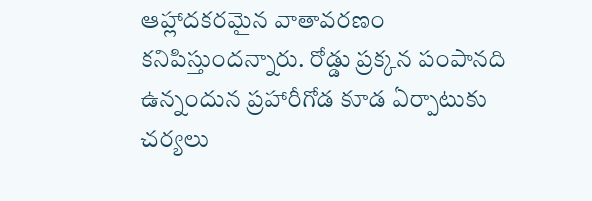ఆహ్లాదకరమైన వాతావరణం కనిపిస్తుందన్నారు. రోడ్డు ప్రక్కన పంపానది ఉన్నందున ప్రహారీగోడ కూడ ఏర్పాటుకు చర్యలు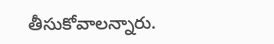తీసుకోవాలన్నారు.